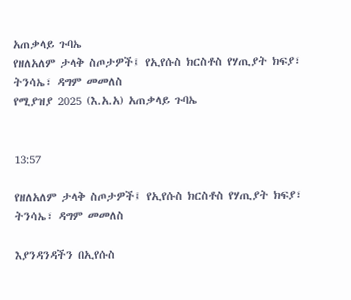አጠቃላይ ጉባኤ
የዘለአለም ታላቅ ስጦታዎች፤ የኢየሱስ ክርስቶስ የሃጢያት ክፍያ፣ ትንሳኤ፣ ዳግም መመለስ
የሚያዝያ 2025 (እ.አ.አ) አጠቃላይ ጉባኤ


13:57

የዘለአለም ታላቅ ስጦታዎች፤ የኢየሱስ ክርስቶስ የሃጢያት ክፍያ፣ ትንሳኤ፣ ዳግም መመለስ

እያንዳንዳችን በኢየሱስ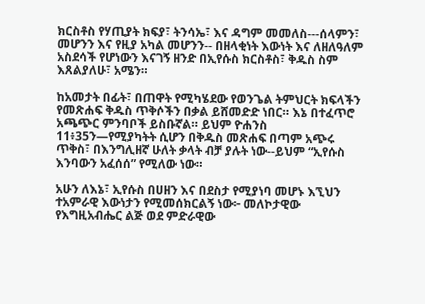ክርስቶስ የሃጢያት ክፍያ፣ ትንሳኤ፣ እና ዳግም መመለስ---ሰላምን፣ መሆንን እና የዚያ አካል መሆንን-- በዘላቂነት እውነት እና ለዘለዓለም አስደሳች የሆነውን እናገኝ ዘንድ በኢየሱስ ክርስቶስ፣ ቅዱስ ስም እጸልያለሁ፣ አሜን።

ከአመታት በፊት፣ በጠዋት የሚካሄደው የወንጌል ትምህርት ክፍላችን የመጽሐፍ ቅዱስ ጥቅሶችን በቃል ይሸመድድ ነበር። እኔ በተፈጥሮ አጫጭር ምንባቦች ይስቡኛል። ይህም ዮሐንስ 11፥35ን—የሚያካትት ሲሆን በቅዱስ መጽሐፍ በጣም አጭሩ ጥቅስ፣ በእንግሊዘኛ ሁለት ቃላት ብቻ ያሉት ነው--ይህም “ኢየሱስ እንባውን አፈሰሰ” የሚለው ነው።

አሁን ለእኔ፣ ኢየሱስ በሀዘን እና በደስታ የሚያነባ መሆኑ እኚህን ተአምራዊ እውነታን የሚመሰክርልኝ ነው፦ መለኮታዊው የእግዚአብሔር ልጅ ወደ ምድራዊው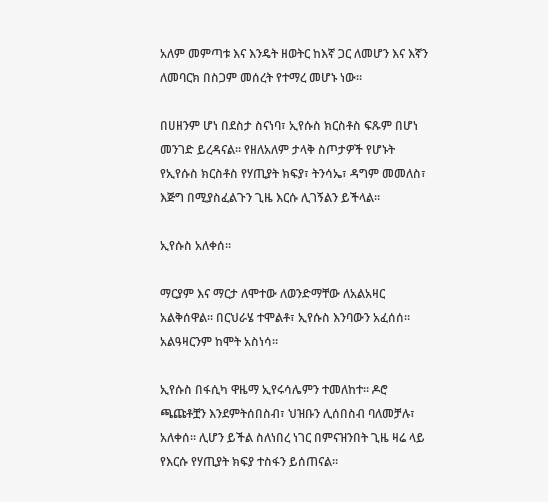አለም መምጣቱ እና እንዴት ዘወትር ከእኛ ጋር ለመሆን እና እኛን ለመባርክ በስጋም መሰረት የተማረ መሆኑ ነው።

በሀዘንም ሆነ በደስታ ስናነባ፣ ኢየሱስ ክርስቶስ ፍጹም በሆነ መንገድ ይረዳናል። የዘለአለም ታላቅ ስጦታዎች የሆኑት የኢየሱስ ክርስቶስ የሃጢያት ክፍያ፣ ትንሳኤ፣ ዳግም መመለስ፣ እጅግ በሚያስፈልጉን ጊዜ እርሱ ሊገኝልን ይችላል።

ኢየሱስ አለቀሰ።

ማርያም እና ማርታ ለሞተው ለወንድማቸው ለአልአዛር አልቅሰዋል። በርህራሄ ተሞልቶ፣ ኢየሱስ እንባውን አፈሰሰ። አልዓዛርንም ከሞት አስነሳ።

ኢየሱስ በፋሲካ ዋዜማ ኢየሩሳሌምን ተመለከተ። ዶሮ ጫጩቶቿን እንደምትሰበስብ፣ ህዝቡን ሊሰበስብ ባለመቻሉ፣ አለቀሰ። ሊሆን ይችል ስለነበረ ነገር በምናዝንበት ጊዜ ዛሬ ላይ የእርሱ የሃጢያት ክፍያ ተስፋን ይሰጠናል።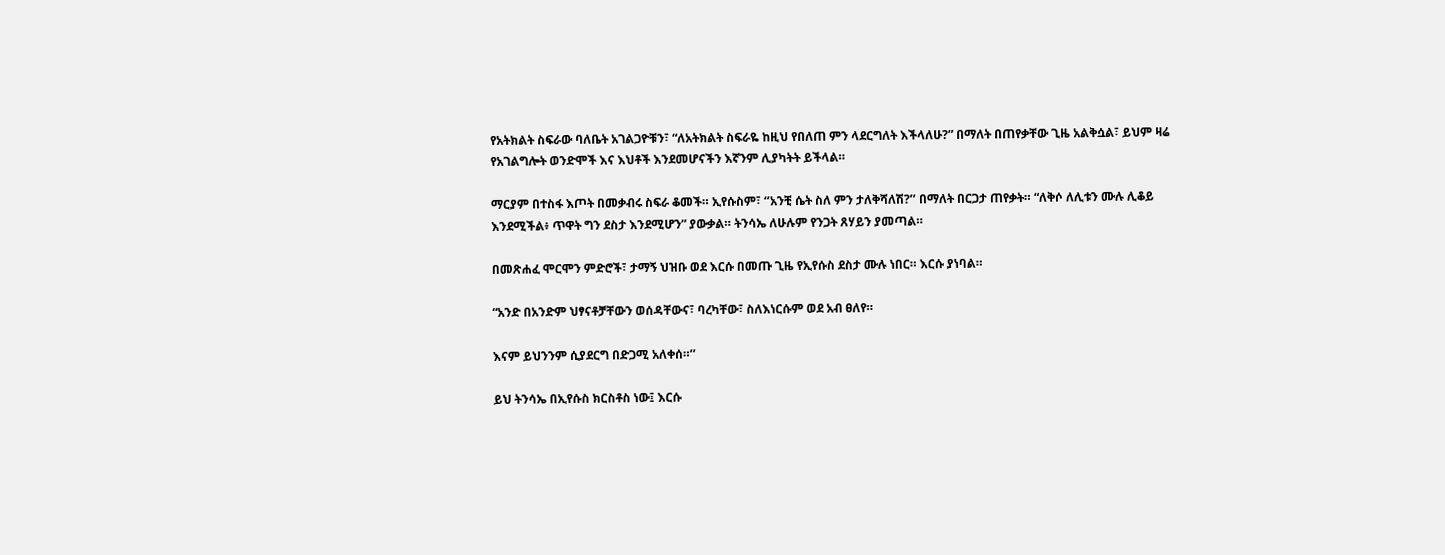የአትክልት ስፍራው ባለቤት አገልጋዮቹን፣ “ለአትክልት ስፍራዬ ከዚህ የበለጠ ምን ላደርግለት እችላለሁ?” በማለት በጠየቃቸው ጊዜ አልቅሷል፣ ይህም ዛሬ የአገልግሎት ወንድሞች እና እህቶች እንደመሆናችን እኛንም ሊያካትት ይችላል።

ማርያም በተስፋ እጦት በመቃብሩ ስፍራ ቆመች። ኢየሱስም፣ ‘’አንቺ ሴት ስለ ምን ታለቅሻለሽ?’’ በማለት በርጋታ ጠየቃት። “ለቅሶ ለሊቱን ሙሉ ሊቆይ እንደሚችል፥ ጥዋት ግን ደስታ እንደሚሆን” ያውቃል። ትንሳኤ ለሁሉም የንጋት ጸሃይን ያመጣል።

በመጽሐፈ ሞርሞን ምድሮች፣ ታማኝ ህዝቡ ወደ እርሱ በመጡ ጊዜ የኢየሱስ ደስታ ሙሉ ነበር። እርሱ ያነባል።

“አንድ በአንድም ህፃናቶቻቸውን ወሰዳቸውና፣ ባረካቸው፣ ስለእነርሱም ወደ አብ ፀለየ።

እናም ይህንንም ሲያደርግ በድጋሚ አለቀሰ።’’

ይህ ትንሳኤ በኢየሱስ ክርስቶስ ነው፤ እርሱ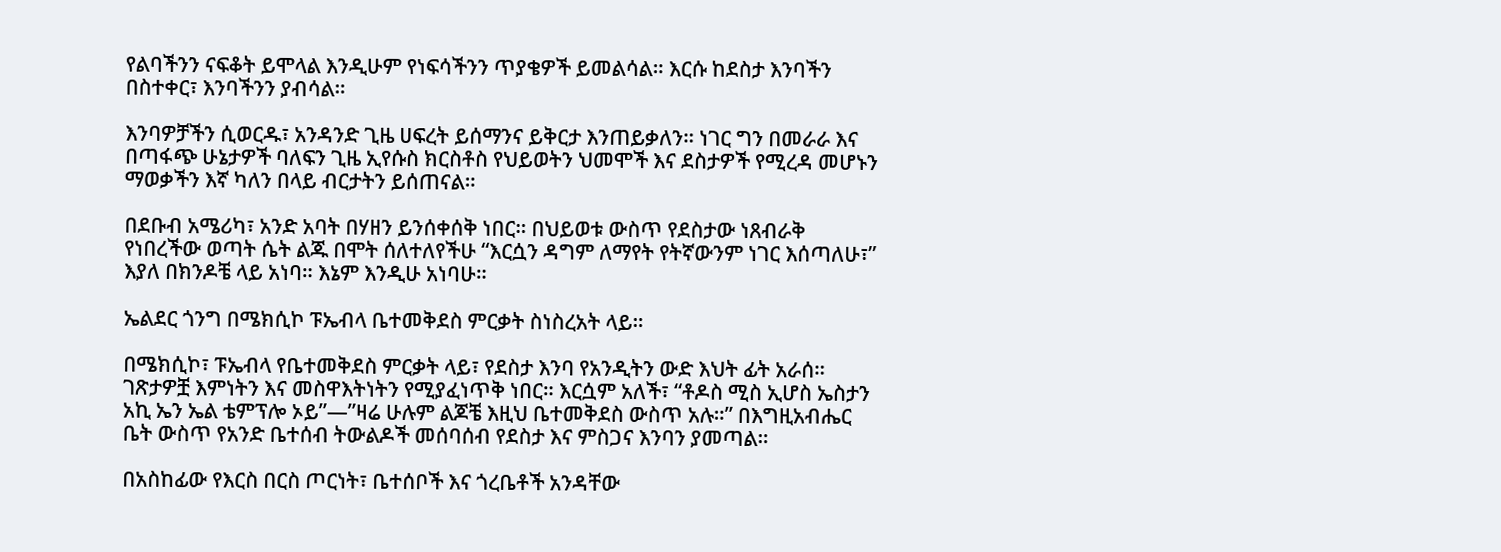የልባችንን ናፍቆት ይሞላል እንዲሁም የነፍሳችንን ጥያቄዎች ይመልሳል። እርሱ ከደስታ እንባችን በስተቀር፣ እንባችንን ያብሳል።

እንባዎቻችን ሲወርዱ፣ አንዳንድ ጊዜ ሀፍረት ይሰማንና ይቅርታ እንጠይቃለን። ነገር ግን በመራራ እና በጣፋጭ ሁኔታዎች ባለፍን ጊዜ ኢየሱስ ክርስቶስ የህይወትን ህመሞች እና ደስታዎች የሚረዳ መሆኑን ማወቃችን እኛ ካለን በላይ ብርታትን ይሰጠናል።

በደቡብ አሜሪካ፣ አንድ አባት በሃዘን ይንሰቀሰቅ ነበር። በህይወቱ ውስጥ የደስታው ነጸብራቅ የነበረችው ወጣት ሴት ልጁ በሞት ሰለተለየችሁ “እርሷን ዳግም ለማየት የትኛውንም ነገር እሰጣለሁ፣” እያለ በክንዶቼ ላይ አነባ። እኔም እንዲሁ አነባሁ።

ኤልደር ጎንግ በሜክሲኮ ፑኤብላ ቤተመቅደስ ምርቃት ስነስረአት ላይ።

በሜክሲኮ፣ ፑኤብላ የቤተመቅደስ ምርቃት ላይ፣ የደስታ እንባ የአንዲትን ውድ እህት ፊት አራሰ። ገጽታዎቿ እምነትን እና መስዋእትነትን የሚያፈነጥቅ ነበር። እርሷም አለች፣ “ቶዶስ ሚስ ኢሆስ ኤስታን አኪ ኤን ኤል ቴምፕሎ ኦይ”—”ዛሬ ሁሉም ልጆቼ እዚህ ቤተመቅደስ ውስጥ አሉ።” በእግዚአብሔር ቤት ውስጥ የአንድ ቤተሰብ ትውልዶች መሰባሰብ የደስታ እና ምስጋና እንባን ያመጣል።

በአስከፊው የእርስ በርስ ጦርነት፣ ቤተሰቦች እና ጎረቤቶች አንዳቸው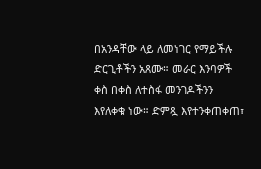በአንዳቸው ላይ ለመነገር የማይችሉ ድርጊቶችን አጸሙ። መራር እንባዎች ቀስ በቀስ ለተስፋ መንገዶችንን እየለቀቁ ነው። ድምጿ እየተንቀጠቀጠ፣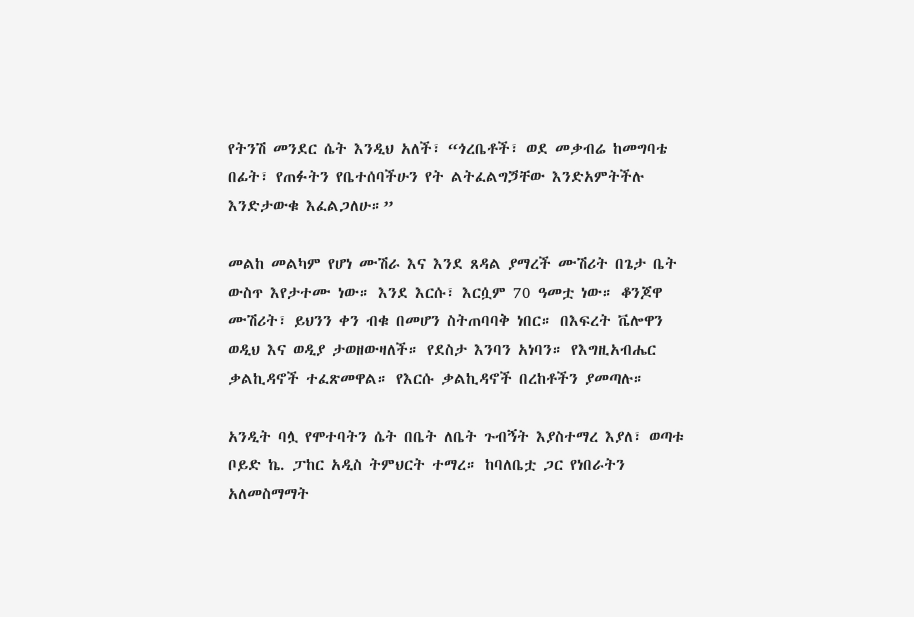የትንሽ መንደር ሴት እንዲህ አለች፣ “ጎረቤቶች፣ ወደ መቃብሬ ከመግባቴ በፊት፣ የጠፉትን የቤተሰባችሁን የት ልትፈልግጛቸው እንድአምትችሉ እንድታውቁ እፈልጋለሁ።”

መልከ መልካም የሆነ ሙሽራ እና እንደ ጸዳል ያማረች ሙሽሪት በጌታ ቤት ውስጥ እየታተሙ ነው። እንደ እርሱ፣ እርሷም 70 ዓመቷ ነው። ቆንጆዋ ሙሽሪት፣ ይህንን ቀን ብቁ በመሆን ስትጠባባቅ ነበር። በእፍረት ቬሎዋን ወዲህ እና ወዲያ ታወዘውዛለች። የደስታ እንባን አነባን። የእግዚአብሔር ቃልኪዳኖች ተፈጽመዋል። የእርሱ ቃልኪዳኖች በረከቶችን ያመጣሉ።

አንዲት ባሏ የሞተባትን ሴት በቤት ለቤት ጉብኝት እያስተማረ እያለ፣ ወጣቱ ቦይድ ኬ. ፓከር አዲስ ትምህርት ተማረ። ከባለቤቷ ጋር የነበራትን አለመስማማት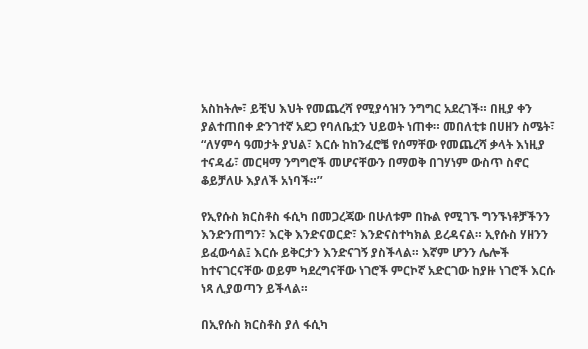አስከትሎ፣ ይቺህ እህት የመጨረሻ የሚያሳዝን ንግግር አደረገች። በዚያ ቀን ያልተጠበቀ ድንገተኛ አደጋ የባለቤቷን ህይወት ነጠቀ። መበለቲቱ በሀዘን ስሜት፣ “ለሃምሳ ዓመታት ያህል፣ እርሱ ከከንፈሮቼ የሰማቸው የመጨረሻ ቃላት እነዚያ ተናዳፊ፣ መርዛማ ንግግሮች መሆናቸውን በማወቅ በገሃነም ውስጥ ስኖር ቆይቻለሁ እያለች አነባች።’’

የኢየሱስ ክርስቶስ ፋሲካ በመጋረጃው በሁለቱም በኩል የሚገኙ ግንኙነቶቻችንን እንድንጠግን፣ እርቅ እንድናወርድ፣ እንድናስተካክል ይረዳናል። ኢየሱስ ሃዘንን ይፈውሳል፤ እርሱ ይቅርታን እንድናገኝ ያስችላል። እኛም ሆንን ሌሎች ከተናገርናቸው ወይም ካደረግናቸው ነገሮች ምርኮኛ አድርገው ከያዙ ነገሮች እርሱ ነጻ ሊያወጣን ይችላል።

በኢየሱስ ክርስቶስ ያለ ፋሲካ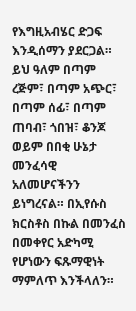የእግዚአብሄር ድጋፍ እንዲሰማን ያደርጋል። ይህ ዓለም በጣም ረጅም፣ በጣም አጭር፣ በጣም ሰፊ፣ በጣም ጠባብ፣ ጎበዝ፣ ቆንጆ ወይም በበቂ ሁኔታ መንፈሳዊ አለመሆናችንን ይነግረናል። በኢየሱስ ክርስቶስ በኩል በመንፈስ በመቀየር አድካሚ የሆነውን ፍጹማዊነት ማምለጥ እንችላለን።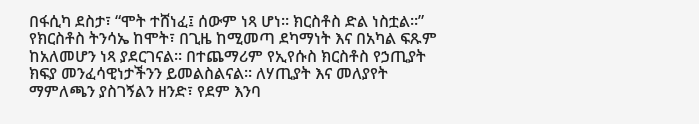በፋሲካ ደስታ፣ “ሞት ተሸነፈ፤ ሰውም ነጻ ሆነ። ክርስቶስ ድል ነስቷል።” የክርስቶስ ትንሳኤ ከሞት፣ በጊዜ ከሚመጣ ደካማነት እና በአካል ፍጹም ከአለመሆን ነጻ ያደርገናል። በተጨማሪም የኢየሱስ ክርስቶስ የኃጢያት ክፍያ መንፈሳዊነታችንን ይመልስልናል። ለሃጢያት እና መለያየት ማምለጫን ያስገኝልን ዘንድ፣ የደም እንባ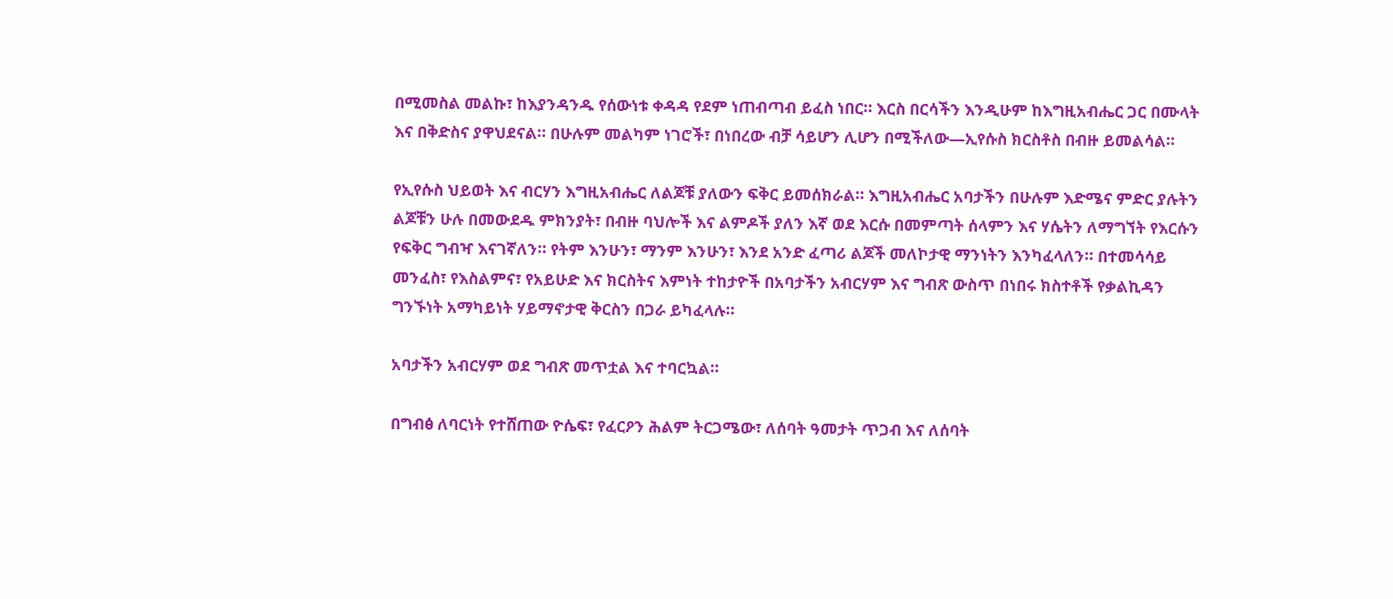በሚመስል መልኩ፣ ከእያንዳንዱ የሰውነቱ ቀዳዳ የደም ነጠብጣብ ይፈስ ነበር። እርስ በርሳችን እንዲሁም ከእግዚአብሔር ጋር በሙላት እና በቅድስና ያዋህደናል። በሁሉም መልካም ነገሮች፣ በነበረው ብቻ ሳይሆን ሊሆን በሚችለው—ኢየሱስ ክርስቶስ በብዙ ይመልሳል።

የኢየሱስ ህይወት እና ብርሃን እግዚአብሔር ለልጆቹ ያለውን ፍቅር ይመሰክራል። እግዚአብሔር አባታችን በሁሉም እድሜና ምድር ያሉትን ልጆቹን ሁሉ በመውደዱ ምክንያት፣ በብዙ ባህሎች እና ልምዶች ያለን እኛ ወደ እርሱ በመምጣት ሰላምን እና ሃሴትን ለማግኘት የእርሱን የፍቅር ግብዣ እናገኛለን። የትም እንሁን፣ ማንም እንሁን፣ እንደ አንድ ፈጣሪ ልጆች መለኮታዊ ማንነትን እንካፈላለን። በተመሳሳይ መንፈስ፣ የእስልምና፣ የአይሁድ እና ክርስትና እምነት ተከታዮች በአባታችን አብርሃም እና ግብጽ ውስጥ በነበሩ ክስተቶች የቃልኪዳን ግንኙነት አማካይነት ሃይማኖታዊ ቅርስን በጋራ ይካፈላሉ።

አባታችን አብርሃም ወደ ግብጽ መጥቷል እና ተባርኳል።

በግብፅ ለባርነት የተሸጠው ዮሴፍ፣ የፈርዖን ሕልም ትርጋሜው፣ ለሰባት ዓመታት ጥጋብ እና ለሰባት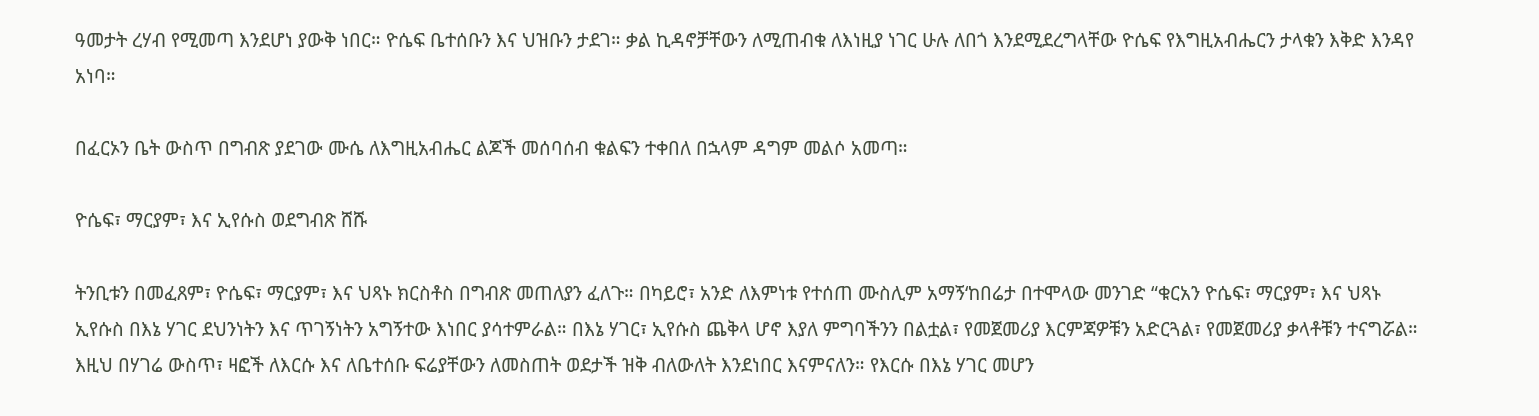ዓመታት ረሃብ የሚመጣ እንደሆነ ያውቅ ነበር። ዮሴፍ ቤተሰቡን እና ህዝቡን ታደገ። ቃል ኪዳኖቻቸውን ለሚጠብቁ ለእነዚያ ነገር ሁሉ ለበጎ እንደሚደረግላቸው ዮሴፍ የእግዚአብሔርን ታላቁን እቅድ እንዳየ አነባ።

በፈርኦን ቤት ውስጥ በግብጽ ያደገው ሙሴ ለእግዚአብሔር ልጆች መሰባሰብ ቁልፍን ተቀበለ በኋላም ዳግም መልሶ አመጣ።

ዮሴፍ፣ ማርያም፣ እና ኢየሱስ ወደግብጽ ሸሹ

ትንቢቱን በመፈጸም፣ ዮሴፍ፣ ማርያም፣ እና ህጻኑ ክርስቶስ በግብጽ መጠለያን ፈለጉ። በካይሮ፣ አንድ ለእምነቱ የተሰጠ ሙስሊም አማኝ‘ከበሬታ በተሞላው መንገድ “ቁርአን ዮሴፍ፣ ማርያም፣ እና ህጻኑ ኢየሱስ በእኔ ሃገር ደህንነትን እና ጥገኝነትን አግኝተው እነበር ያሳተምራል። በእኔ ሃገር፣ ኢየሱስ ጨቅላ ሆኖ እያለ ምግባችንን በልቷል፣ የመጀመሪያ እርምጃዎቹን አድርጓል፣ የመጀመሪያ ቃላቶቹን ተናግሯል። እዚህ በሃገሬ ውስጥ፣ ዛፎች ለእርሱ እና ለቤተሰቡ ፍሬያቸውን ለመስጠት ወደታች ዝቅ ብለውለት እንደነበር እናምናለን። የእርሱ በእኔ ሃገር መሆን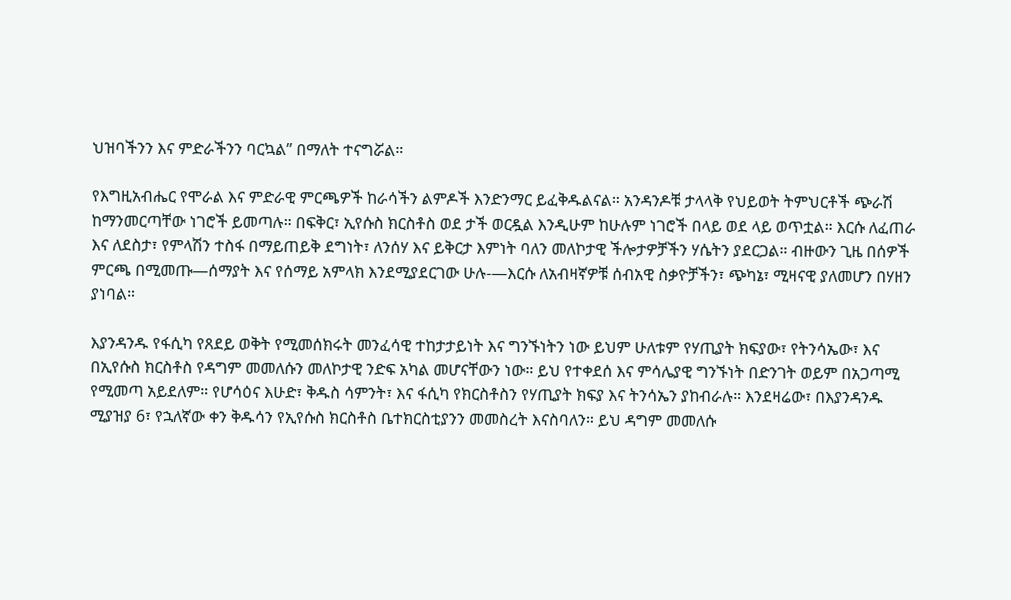ህዝባችንን እና ምድራችንን ባርኳል’’ በማለት ተናግሯል።

የእግዚአብሔር የሞራል እና ምድራዊ ምርጫዎች ከራሳችን ልምዶች እንድንማር ይፈቅዱልናል። አንዳንዶቹ ታላላቅ የህይወት ትምህርቶች ጭራሽ ከማንመርጣቸው ነገሮች ይመጣሉ። በፍቅር፣ ኢየሱስ ክርስቶስ ወደ ታች ወርዷል እንዲሁም ከሁሉም ነገሮች በላይ ወደ ላይ ወጥቷል። እርሱ ለፈጠራ እና ለደስታ፣ የምላሽን ተስፋ በማይጠይቅ ደግነት፣ ለንሰሃ እና ይቅርታ እምነት ባለን መለኮታዊ ችሎታዎቻችን ሃሴትን ያደርጋል። ብዙውን ጊዜ በሰዎች ምርጫ በሚመጡ—ሰማያት እና የሰማይ አምላክ እንደሚያደርገው ሁሉ-—እርሱ ለአብዛኛዎቹ ሰብአዊ ስቃዮቻችን፣ ጭካኔ፣ ሚዛናዊ ያለመሆን በሃዘን ያነባል።

እያንዳንዱ የፋሲካ የጸደይ ወቅት የሚመሰክሩት መንፈሳዊ ተከታታይነት እና ግንኙነትን ነው ይህም ሁለቱም የሃጢያት ክፍያው፣ የትንሳኤው፣ እና በኢየሱስ ክርስቶስ የዳግም መመለሱን መለኮታዊ ንድፍ አካል መሆናቸውን ነው። ይህ የተቀደሰ እና ምሳሌያዊ ግንኙነት በድንገት ወይም በአጋጣሚ የሚመጣ አይደለም። የሆሳዕና እሁድ፣ ቅዱስ ሳምንት፣ እና ፋሲካ የክርስቶስን የሃጢያት ክፍያ እና ትንሳኤን ያከብራሉ። እንደዛሬው፣ በእያንዳንዱ ሚያዝያ 6፣ የኋለኛው ቀን ቅዱሳን የኢየሱስ ክርስቶስ ቤተክርስቲያንን መመስረት እናስባለን። ይህ ዳግም መመለሱ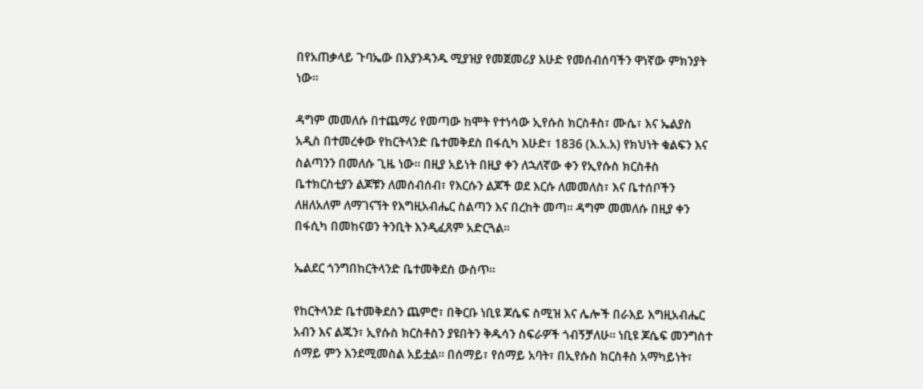በየአጠቃላይ ጉባኤው በእያንዳንዱ ሚያዝያ የመጀመሪያ እሁድ የመሰብሰባችን ዋነኛው ምክንያት ነው።

ዳግም መመለሱ በተጨማሪ የመጣው ከሞት የተነሳው ኢየሱስ ክርስቶስ፣ ሙሴ፣ እና ኤልያስ አዲስ በተመረቀው የከርትላንድ ቤተመቅደስ በፋሲካ እሁድ፣ 1836 (እ.አ.አ) የክህነት ቁልፍን እና ስልጣንን በመለሱ ጊዜ ነው። በዚያ አይነት በዚያ ቀን ለኋለኛው ቀን የኢየሱስ ክርስቶስ ቤተክርስቲያን ልጆቹን ለመሰብሰብ፣ የእርሱን ልጆች ወደ እርሱ ለመመለስ፣ እና ቤተሰቦችን ለዘለአለም ለማገናኘት የእግዚአብሔር ስልጣን እና በረከት መጣ። ዳግም መመለሱ በዚያ ቀን በፋሲካ በመከናወን ትንቢት እንዲፈጸም አድርጓል።

ኤልደር ጎንግበከርትላንድ ቤተመቅደስ ውስጥ።

የከርትላንድ ቤተመቅደስን ጨምሮ፣ በቅርቡ ነቢዩ ጆሴፍ ስሚዝ እና ሌሎች በራእይ እግዚአብሔር አብን እና ልጁን፣ ኢየሱስ ክርስቶስን ያዩበትን ቅዱሳን ስፍራዎች ጎብኝቻለሁ። ነቢዩ ጆሴፍ መንግስተ ሰማይ ምን እንደሚመስል አይቷል። በሰማይ፣ የሰማይ አባት፣ በኢየሱስ ክርስቶስ አማካይነት፣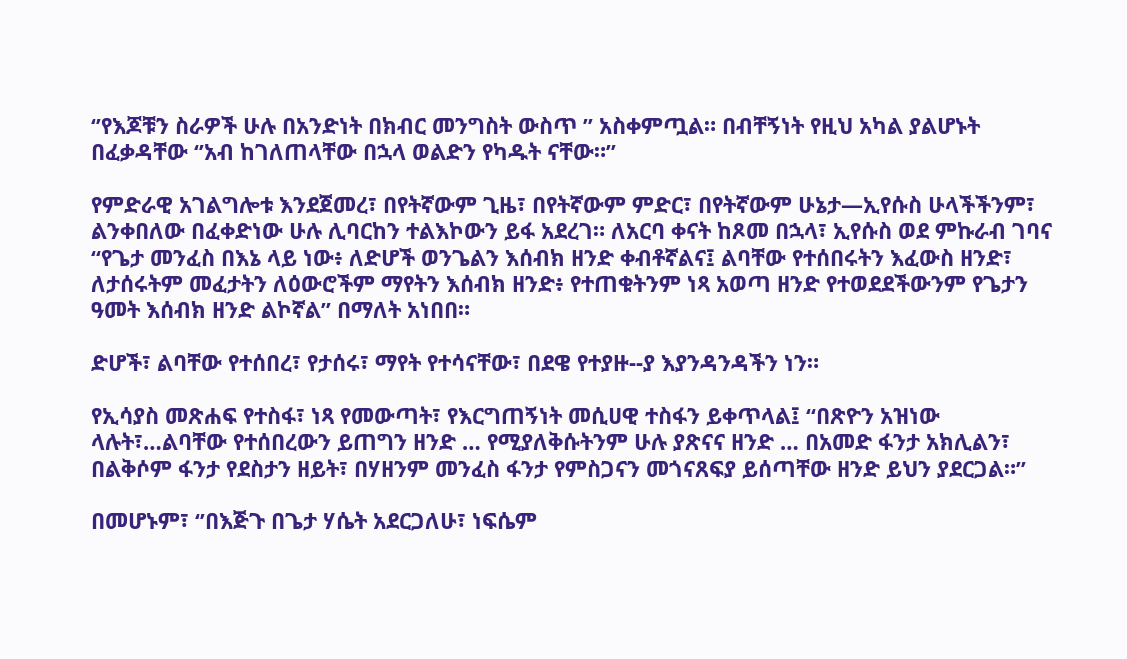‘’የእጆቹን ስራዎች ሁሉ በአንድነት በክብር መንግስት ውስጥ ’’ አስቀምጧል። በብቸኝነት የዚህ አካል ያልሆኑት በፈቃዳቸው ‘’አብ ከገለጠላቸው በኋላ ወልድን የካዱት ናቸው።’’

የምድራዊ አገልግሎቱ እንደጀመረ፣ በየትኛውም ጊዜ፣ በየትኛውም ምድር፣ በየትኛውም ሁኔታ—ኢየሱስ ሁላችችንም፣ ልንቀበለው በፈቀድነው ሁሉ ሊባርከን ተልእኮውን ይፋ አደረገ። ለአርባ ቀናት ከጾመ በኋላ፣ ኢየሱስ ወደ ምኩራብ ገባና “የጌታ መንፈስ በእኔ ላይ ነው፥ ለድሆች ወንጌልን እሰብክ ዘንድ ቀብቶኛልና፤ ልባቸው የተሰበሩትን እፈውስ ዘንድ፣ ለታሰሩትም መፈታትን ለዕውሮችም ማየትን እሰብክ ዘንድ፥ የተጠቁትንም ነጻ አወጣ ዘንድ የተወደደችውንም የጌታን ዓመት እሰብክ ዘንድ ልኮኛል’’ በማለት አነበበ።

ድሆች፣ ልባቸው የተሰበረ፣ የታሰሩ፣ ማየት የተሳናቸው፣ በደዌ የተያዙ--ያ እያንዳንዳችን ነን።

የኢሳያስ መጽሐፍ የተስፋ፣ ነጻ የመውጣት፣ የእርግጠኝነት መሲሀዊ ተስፋን ይቀጥላል፤ “በጽዮን አዝነው ላሉት፣…ልባቸው የተሰበረውን ይጠግን ዘንድ … የሚያለቅሱትንም ሁሉ ያጽናና ዘንድ … በአመድ ፋንታ አክሊልን፣ በልቅሶም ፋንታ የደስታን ዘይት፣ በሃዘንም መንፈስ ፋንታ የምስጋናን መጎናጸፍያ ይሰጣቸው ዘንድ ይህን ያደርጋል።”

በመሆኑም፣ ‘’በእጅጉ በጌታ ሃሴት አደርጋለሁ፣ ነፍሴም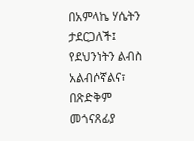በአምላኬ ሃሴትን ታደርጋለች፤ የደህንነትን ልብስ አልብሶኛልና፣ በጽድቅም መጎናጸፊያ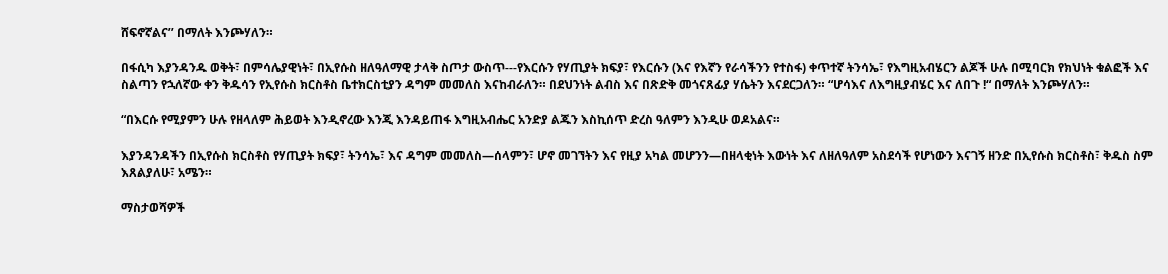ሸፍኖኛልና’’ በማለት እንጮሃለን።

በፋሲካ እያንዳንዱ ወቅት፣ በምሳሌያዊነት፣ በኢየሱስ ዘለዓለማዊ ታላቅ ስጦታ ውስጥ---የእርሱን የሃጢያት ክፍያ፣ የእርሱን (እና የእኛን የራሳችንን የተስፋ) ቀጥተኛ ትንሳኤ፣ የእግዚአብሄርን ልጆች ሁሉ በሚባርክ የክህነት ቁልፎች እና ስልጣን የኋለኛው ቀን ቅዱሳን የኢየሱስ ክርስቶስ ቤተክርስቲያን ዳግም መመለስ እናከብራለን። በደህንነት ልብስ እና በጽድቅ መጎናጸፊያ ሃሴትን እናደርጋለን። “ሆሳእና ለእግዚያብሄር እና ለበጉ !“ በማለት እንጮሃለን።

“በእርሱ የሚያምን ሁሉ የዘላለም ሕይወት እንዲኖረው እንጂ እንዳይጠፋ እግዚአብሔር አንድያ ልጁን እስኪሰጥ ድረስ ዓለምን እንዲሁ ወዶአልና።

እያንዳንዳችን በኢየሱስ ክርስቶስ የሃጢያት ክፍያ፣ ትንሳኤ፣ እና ዳግም መመለስ—ሰላምን፣ ሆኖ መገኘትን እና የዚያ አካል መሆንን—በዘላቂነት እውነት እና ለዘለዓለም አስደሳች የሆነውን እናገኝ ዘንድ በኢየሱስ ክርስቶስ፣ ቅዱስ ስም እጸልያለሁ፣ አሜን።

ማስታወሻዎች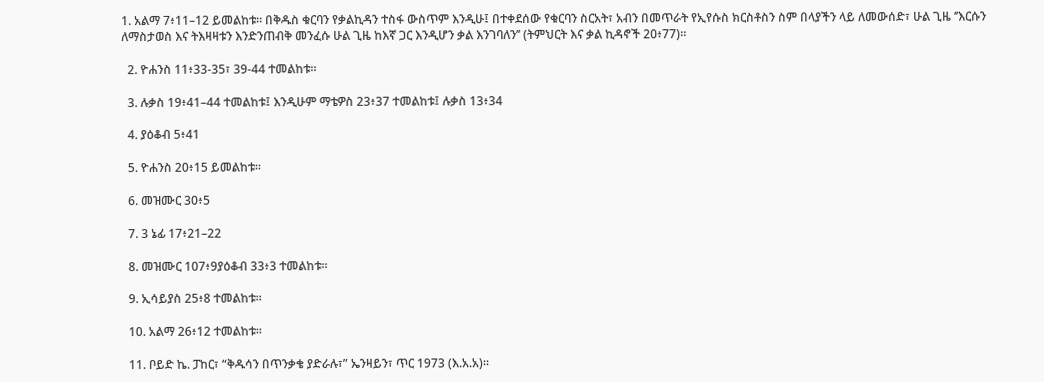1. አልማ 7፥11–12 ይመልከቱ። በቅዱስ ቁርባን የቃልኪዳን ተስፋ ውስጥም እንዲሁ፤ በተቀደሰው የቁርባን ስርአት፣ አብን በመጥራት የኢየሱስ ክርስቶስን ስም በላያችን ላይ ለመውሰድ፣ ሁል ጊዜ ‘’እርሱን ለማስታወስ እና ትእዛዛቱን እንድንጠብቅ መንፈሱ ሁል ጊዜ ከእኛ ጋር እንዲሆን ቃል እንገባለን’’ (ትምህርት እና ቃል ኪዳኖች 20፥77)።

  2. ዮሐንስ 11፥33-35፣ 39-44 ተመልከቱ።

  3. ሉቃስ 19፥41–44 ተመልከቱ፤ እንዲሁም ማቴዎስ 23፥37 ተመልከቱ፤ ሉቃስ 13፥34

  4. ያዕቆብ 5፥41

  5. ዮሐንስ 20፥15 ይመልከቱ።

  6. መዝሙር 30፥5

  7. 3 ኔፊ 17፥21–22

  8. መዝሙር 107፥9ያዕቆብ 33፥3 ተመልከቱ።

  9. ኢሳይያስ 25፥8 ተመልከቱ።

  10. አልማ 26፥12 ተመልከቱ።

  11. ቦይድ ኬ. ፓከር፣ “ቅዱሳን በጥንቃቄ ያድራሉ፣” ኤንዛይን፣ ጥር 1973 (እ.አ.አ)።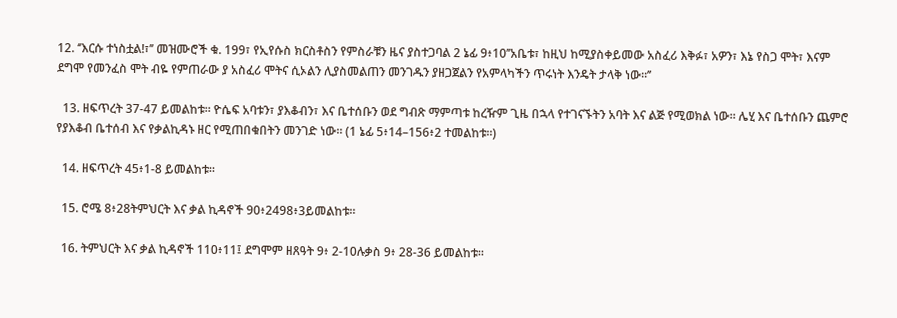12. ‘’እርሱ ተነስቷል!፣’’ መዝሙሮች ቁ. 199፣ የኢየሱስ ክርስቶስን የምስራቹን ዜና ያስተጋባል 2 ኔፊ 9፥10’’አቤቱ፣ ከዚህ ከሚያስቀይመው አስፈሪ እቅፉ፣ አዎን፣ እኔ የስጋ ሞት፣ እናም ደግሞ የመንፈስ ሞት ብዬ የምጠራው ያ አስፈሪ ሞትና ሲኦልን ሊያስመልጠን መንገዱን ያዘጋጀልን የአምላካችን ጥሩነት እንዴት ታላቅ ነው።’’

  13. ዘፍጥረት 37-47 ይመልከቱ። ዮሴፍ አባቱን፣ ያእቆብን፣ እና ቤተሰቡን ወደ ግብጽ ማምጣቱ ከረዥም ጊዜ በኋላ የተገናኙትን አባት እና ልጅ የሚወክል ነው። ሌሂ እና ቤተሰቡን ጨምሮ የያእቆብ ቤተሰብ እና የቃልኪዳኑ ዘር የሚጠበቁበትን መንገድ ነው። (1 ኔፊ 5፥14–156፥2 ተመልከቱ።)

  14. ዘፍጥረት 45፥1-8 ይመልከቱ።

  15. ሮሜ 8፥28ትምህርት እና ቃል ኪዳኖች 90፥2498፥3ይመልከቱ።

  16. ትምህርት እና ቃል ኪዳኖች 110፥11፤ ደግሞም ዘጸዓት 9፥ 2-10ሉቃስ 9፥ 28-36 ይመልከቱ።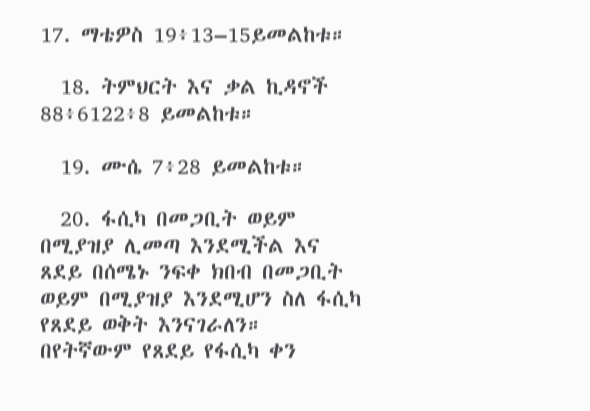17. ማቴዎስ 19፥13–15ይመልከቱ።

  18. ትምህርት እና ቃል ኪዳኖች 88፥6122፥8 ይመልከቱ።

  19. ሙሴ 7፥28 ይመልከቱ።

  20. ፋሲካ በመጋቢት ወይም በሚያዝያ ሊመጣ እንደሚችል እና ጸደይ በሰሜኑ ንፍቀ ክበብ በመጋቢት ወይም በሚያዝያ እንደሚሆን ስለ ፋሲካ የጸደይ ወቅት እንናገራለን። በየትኛውም የጸደይ የፋሲካ ቀን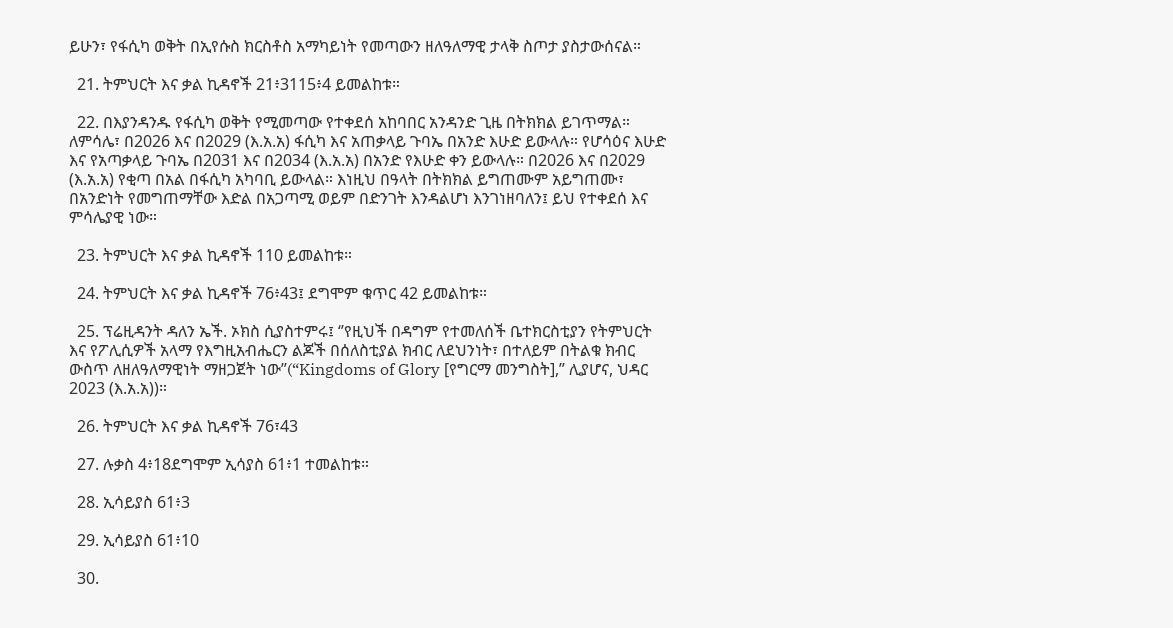ይሁን፣ የፋሲካ ወቅት በኢየሱስ ክርስቶስ አማካይነት የመጣውን ዘለዓለማዊ ታላቅ ስጦታ ያስታውሰናል።

  21. ትምህርት እና ቃል ኪዳኖች 21፥3115፥4 ይመልከቱ።

  22. በእያንዳንዱ የፋሲካ ወቅት የሚመጣው የተቀደሰ አከባበር አንዳንድ ጊዜ በትክክል ይገጥማል። ለምሳሌ፣ በ2026 እና በ2029 (እ.አ.አ) ፋሲካ እና አጠቃላይ ጉባኤ በአንድ እሁድ ይውላሉ። የሆሳዕና እሁድ እና የአጣቃላይ ጉባኤ በ2031 እና በ2034 (እ.አ.አ) በአንድ የእሁድ ቀን ይውላሉ። በ2026 እና በ2029 (እ.አ.አ) የቂጣ በአል በፋሲካ አካባቢ ይውላል። እነዚህ በዓላት በትክክል ይግጠሙም አይግጠሙ፣ በአንድነት የመግጠማቸው እድል በአጋጣሚ ወይም በድንገት እንዳልሆነ እንገነዘባለን፤ ይህ የተቀደሰ እና ምሳሌያዊ ነው።

  23. ትምህርት እና ቃል ኪዳኖች 110 ይመልከቱ።

  24. ትምህርት እና ቃል ኪዳኖች 76፥43፤ ደግሞም ቁጥር 42 ይመልከቱ።

  25. ፕሬዚዳንት ዳለን ኤች. ኦክስ ሲያስተምሩ፤ ‘’የዚህች በዳግም የተመለሰች ቤተክርስቲያን የትምህርት እና የፖሊሲዎች አላማ የእግዚአብሔርን ልጆች በሰለስቲያል ክብር ለደህንነት፣ በተለይም በትልቁ ክብር ውስጥ ለዘለዓለማዊነት ማዘጋጀት ነው’’(“Kingdoms of Glory [የግርማ መንግስት],” ሊያሆና, ህዳር 2023 (እ.አ.አ))።

  26. ትምህርት እና ቃል ኪዳኖች 76፣43

  27. ሉቃስ 4፥18ደግሞም ኢሳያስ 61፥1 ተመልከቱ።

  28. ኢሳይያስ 61፥3

  29. ኢሳይያስ 61፥10

  30.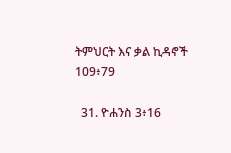ትምህርት እና ቃል ኪዳኖች 109፥79

  31. ዮሐንስ 3፥16